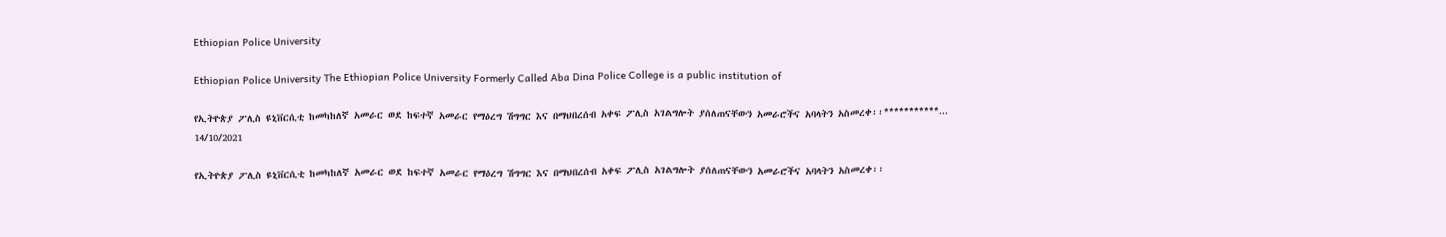Ethiopian Police University

Ethiopian Police University The Ethiopian Police University Formerly Called Aba Dina Police College is a public institution of

የኢትዮጵያ ፖሊስ ዩኒቨርሲቲ ከመካከለኛ አመራር ወደ ከፍተኛ አመራር የማዕረግ ሽግግር እና በማህበረሰብ አቀፍ ፖሊስ አገልግሎት ያሰለጠናቸውን አመራሮችና አባላትን አስመረቀ፡፡***********...
14/10/2021

የኢትዮጵያ ፖሊስ ዩኒቨርሲቲ ከመካከለኛ አመራር ወደ ከፍተኛ አመራር የማዕረግ ሽግግር እና በማህበረሰብ አቀፍ ፖሊስ አገልግሎት ያሰለጠናቸውን አመራሮችና አባላትን አስመረቀ፡፡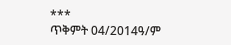***
ጥቅምት 04/2014ዓ/ም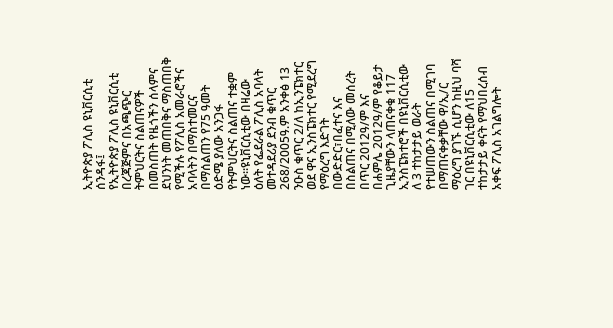ኢትዮጵያ ፖሊስ ዩኒቨርሲቲ ሰንዳፋ፤
የኢትዮጵያ ፖሊስ ዩኒቨርሲቲ በረጃጅምና በአጫጭር ትምህርትና ስልጠናዎች በመስጠት የዜጎችን ሰላምና ደህንነት መጠበቅና ማስጠበቅ የሚችሉ የፖሊስ አመራሮችና አባላትን በማስተመርና በማሰልጠን የ75 ዓመት ዕድሜ ያለው አንጋፋ የትምህርትና ስልጠና ተቋም ነው፡፡ዩኒቨርሲቲው በዛሬው ዕለት የፌደራል ፖሊስ አባላት መተዳደሪያ ደንብ ቁጥር 268/2005ዓ.ም አንቀፅ 13 ንዑስ ቁጥር 2/ለ ከኢንፔክተር ወደ ዋና ኢንስፔክተር የሚደረግ የማዕረግ እድገት በውድድር፣በፈተና እና በስልጠና በሚለው መሰረት በጥር 2012ዓ/ም እና በሐምሌ 2012ዓ/ም የቆይታ ጊዜያቸውን ላጠናቀቁ 117 ኢንስፔክተሮች በዩኒቨርሲቲው ለ 3 ተከታታይ ወራት የተሠጠውን ስልጠና በሚገባ በማጠናቀቃቸው ዋ/ኢ/ር ማዕረግ ያገኙ ሲሆን ከዚህ ባሻ ገር በዩኒቨርሲቲው ለ15 ተከታታይ ቀናት የማህበረሰብ አቀፍ ፖሊስ አገልግሎት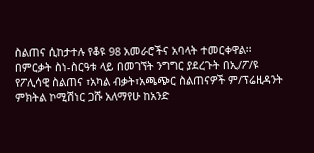ስልጠና ሲከታተሉ የቆዩ 98 አመራሮችና አባላት ተመርቀዋል፡፡
በምርቃት ስነ-ስርዓቱ ላይ በመገኘት ንግግር ያደረጉት በኢ/ፖ/ዩ የፖሊሳዊ ስልጠና ፣አካል ብቃት፣አጫጭር ስልጠናዎች ም/ፕሬዚዳንት ምክትል ኮሚሽነር ጋሹ አለማየሁ ከአንድ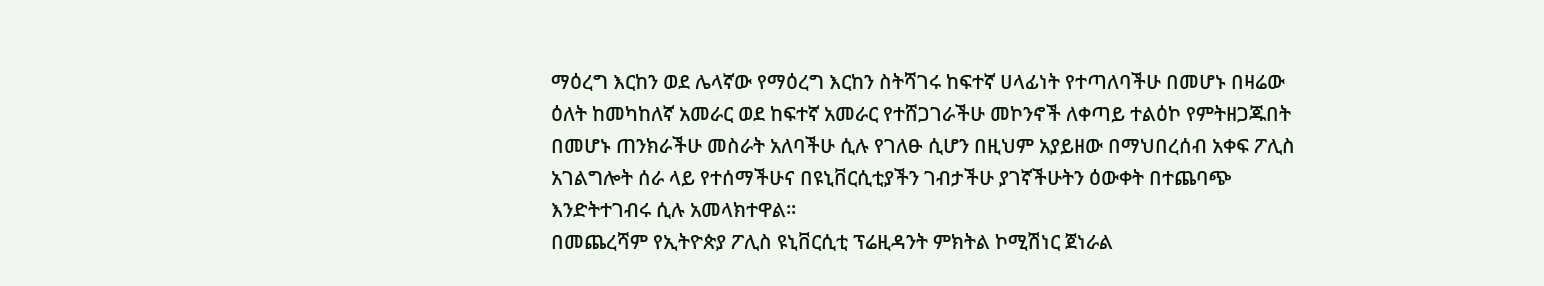ማዕረግ እርከን ወደ ሌላኛው የማዕረግ እርከን ስትሻገሩ ከፍተኛ ሀላፊነት የተጣለባችሁ በመሆኑ በዛሬው ዕለት ከመካከለኛ አመራር ወደ ከፍተኛ አመራር የተሸጋገራችሁ መኮንኖች ለቀጣይ ተልዕኮ የምትዘጋጁበት በመሆኑ ጠንክራችሁ መስራት አለባችሁ ሲሉ የገለፁ ሲሆን በዚህም አያይዘው በማህበረሰብ አቀፍ ፖሊስ አገልግሎት ሰራ ላይ የተሰማችሁና በዩኒቨርሲቲያችን ገብታችሁ ያገኛችሁትን ዕውቀት በተጨባጭ እንድትተገብሩ ሲሉ አመላክተዋል፡፡
በመጨረሻም የኢትዮጵያ ፖሊስ ዩኒቨርሲቲ ፕሬዚዳንት ምክትል ኮሚሽነር ጀነራል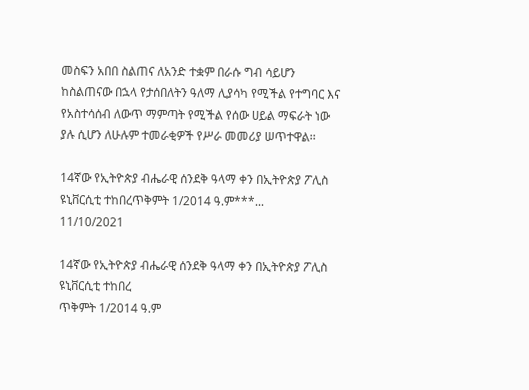መስፍን አበበ ስልጠና ለአንድ ተቋም በራሱ ግብ ሳይሆን ከስልጠናው በኋላ የታሰበለትን ዓለማ ሊያሳካ የሚችል የተግባር እና የአስተሳሰብ ለውጥ ማምጣት የሚችል የሰው ሀይል ማፍራት ነው ያሉ ሲሆን ለሁሉም ተመራቂዎች የሥራ መመሪያ ሠጥተዋል፡፡

14ኛው የኢትዮጵያ ብሔራዊ ሰንደቅ ዓላማ ቀን በኢትዮጵያ ፖሊስ ዩኒቨርሲቲ ተከበረጥቅምት 1/2014 ዓ.ም***...
11/10/2021

14ኛው የኢትዮጵያ ብሔራዊ ሰንደቅ ዓላማ ቀን በኢትዮጵያ ፖሊስ ዩኒቨርሲቲ ተከበረ
ጥቅምት 1/2014 ዓ.ም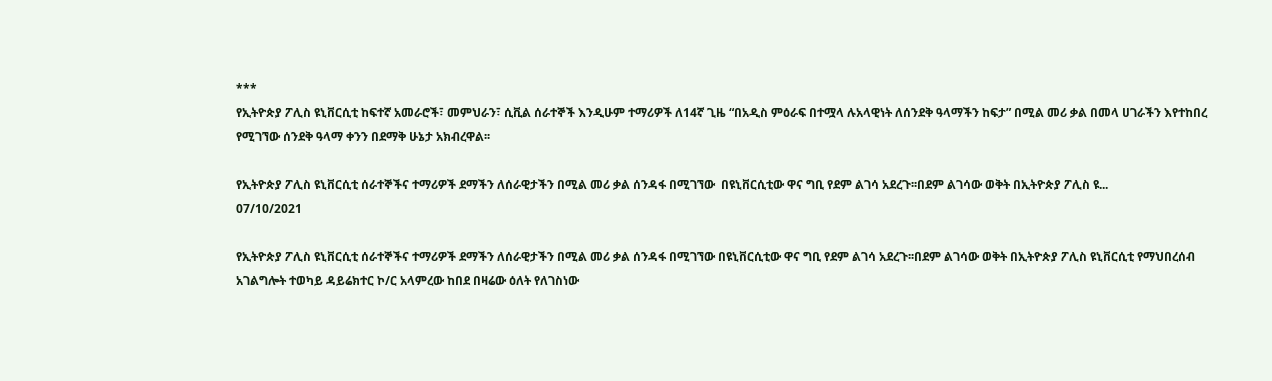***
የኢትዮጵያ ፖሊስ ዩኒቨርሲቲ ከፍተኛ አመራሮች፣ መምህራን፣ ሲቪል ሰራተኞች እንዲሁም ተማሪዎች ለ14ኛ ጊዜ “በአዲስ ምዕራፍ በተሟላ ሉአላዊነት ለሰንደቅ ዓላማችን ከፍታ” በሚል መሪ ቃል በመላ ሀገራችን እየተከበረ የሚገኘው ሰንደቅ ዓላማ ቀንን በደማቅ ሁኔታ አክብረዋል፡፡

የኢትዮጵያ ፖሊስ ዩኒቨርሲቲ ሰራተኞችና ተማሪዎች ደማችን ለሰራዊታችን በሚል መሪ ቃል ሰንዳፋ በሚገኘው  በዩኒቨርሲቲው ዋና ግቢ የደም ልገሳ አደረጉ፡፡በደም ልገሳው ወቅት በኢትዮጵያ ፖሊስ ዩ...
07/10/2021

የኢትዮጵያ ፖሊስ ዩኒቨርሲቲ ሰራተኞችና ተማሪዎች ደማችን ለሰራዊታችን በሚል መሪ ቃል ሰንዳፋ በሚገኘው በዩኒቨርሲቲው ዋና ግቢ የደም ልገሳ አደረጉ፡፡በደም ልገሳው ወቅት በኢትዮጵያ ፖሊስ ዩኒቨርሲቲ የማህበረሰብ አገልግሎት ተወካይ ዳይሬክተር ኮ/ር አላምረው ከበደ በዛሬው ዕለት የለገስነው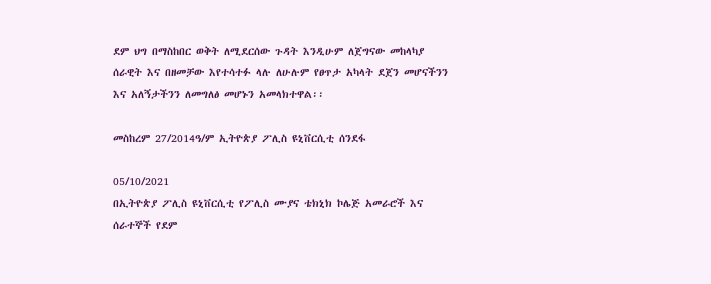ደም ህግ በማስከበር ወቅት ለሚደርሰው ጉዳት እንዲሁም ለጀግናው መከላካያ ሰራዊት እና በዘመቻው እየተሳተፉ ላሉ ለሁሉም የፀጥታ አካላት ደጀን መሆናችንን እና አለኝታችንን ለመግለፅ መሆኑን አመላክተዋል፡፡

መስከረም 27/2014ዓ/ም ኢትዮጵያ ፖሊስ ዩኒቨርሲቲ ሰንደፋ

05/10/2021
በኢትዮጵያ ፖሊስ ዩኒቨርሲቲ የፖሊስ ሙያና ቴክኒክ ኮሌጅ አመራሮች እና ሰራተኞች የደም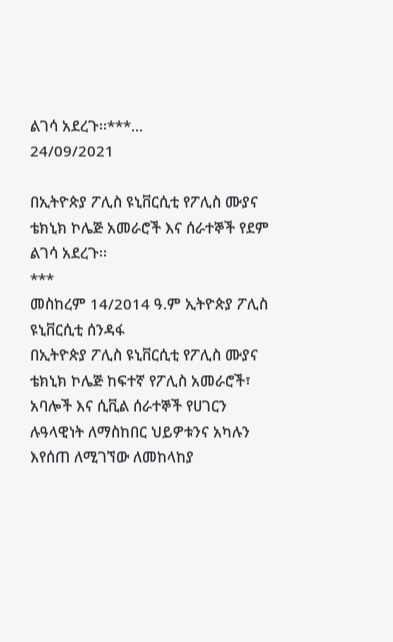ልገሳ አደረጉ፡፡***...
24/09/2021

በኢትዮጵያ ፖሊስ ዩኒቨርሲቲ የፖሊስ ሙያና ቴክኒክ ኮሌጅ አመራሮች እና ሰራተኞች የደም ልገሳ አደረጉ፡፡
***
መስከረም 14/2014 ዓ.ም ኢትዮጵያ ፖሊስ ዩኒቨርሲቲ ሰንዳፋ
በኢትዮጵያ ፖሊስ ዩኒቨርሲቲ የፖሊስ ሙያና ቴክኒክ ኮሌጅ ከፍተኛ የፖሊስ አመራሮች፣ አባሎች እና ሲቪል ሰራተኞች የሀገርን ሉዓላዊነት ለማስከበር ህይዎቱንና አካሉን እየሰጠ ለሚገኘው ለመከላከያ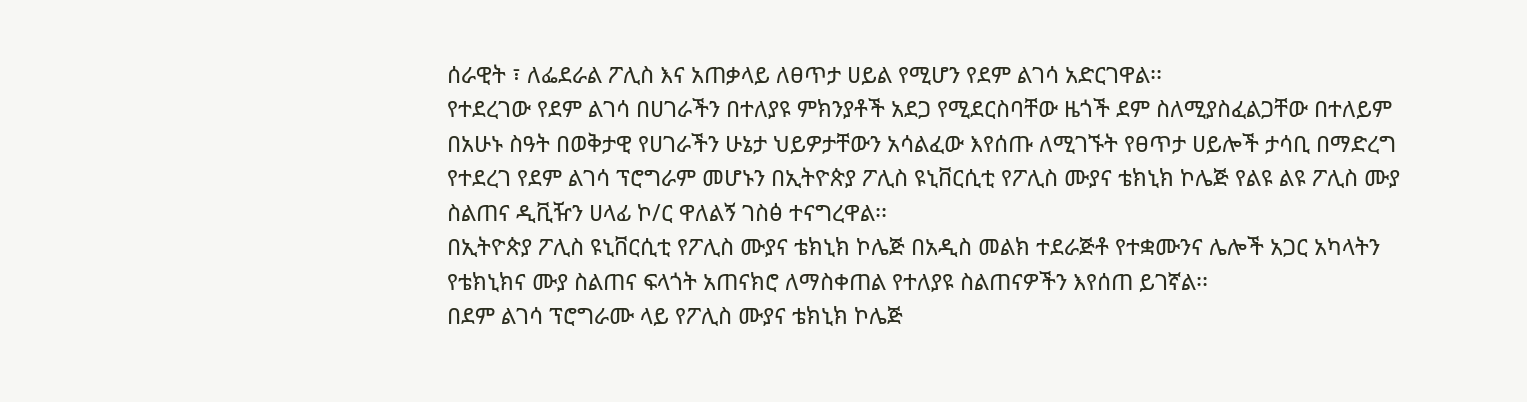ሰራዊት ፣ ለፌደራል ፖሊስ እና አጠቃላይ ለፀጥታ ሀይል የሚሆን የደም ልገሳ አድርገዋል፡፡
የተደረገው የደም ልገሳ በሀገራችን በተለያዩ ምክንያቶች አደጋ የሚደርስባቸው ዜጎች ደም ስለሚያስፈልጋቸው በተለይም በአሁኑ ስዓት በወቅታዊ የሀገራችን ሁኔታ ህይዎታቸውን አሳልፈው እየሰጡ ለሚገኙት የፀጥታ ሀይሎች ታሳቢ በማድረግ የተደረገ የደም ልገሳ ፕሮግራም መሆኑን በኢትዮጵያ ፖሊስ ዩኒቨርሲቲ የፖሊስ ሙያና ቴክኒክ ኮሌጅ የልዩ ልዩ ፖሊስ ሙያ ስልጠና ዲቪዥን ሀላፊ ኮ/ር ዋለልኝ ገስፅ ተናግረዋል፡፡
በኢትዮጵያ ፖሊስ ዩኒቨርሲቲ የፖሊስ ሙያና ቴክኒክ ኮሌጅ በአዲስ መልክ ተደራጅቶ የተቋሙንና ሌሎች አጋር አካላትን የቴክኒክና ሙያ ስልጠና ፍላጎት አጠናክሮ ለማስቀጠል የተለያዩ ስልጠናዎችን እየሰጠ ይገኛል፡፡
በደም ልገሳ ፕሮግራሙ ላይ የፖሊስ ሙያና ቴክኒክ ኮሌጅ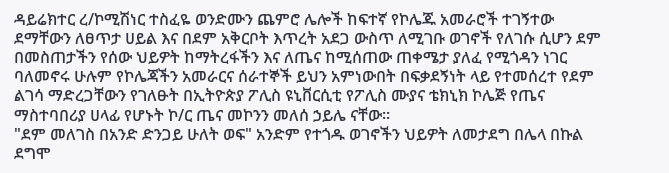ዳይሬክተር ረ/ኮሚሽነር ተስፈዬ ወንድሙን ጨምሮ ሌሎች ከፍተኛ የኮሌጁ አመራሮች ተገኝተው ደማቸውን ለፀጥታ ሀይል እና በደም አቅርቦት እጥረት አደጋ ውስጥ ለሚገቡ ወገኖች የለገሱ ሲሆን ደም በመስጠታችን የሰው ህይዎት ከማትረፋችን እና ለጤና ከሚሰጠው ጠቀሜታ ያለፈ የሚጎዳን ነገር ባለመኖሩ ሁሉም የኮሌጃችን አመራርና ሰራተኞች ይህን አምነውበት በፍቃደኝነት ላይ የተመሰረተ የደም ልገሳ ማድረጋቸውን የገለፁት በኢትዮጵያ ፖሊስ ዩኒቨርሲቲ የፖሊስ ሙያና ቴክኒክ ኮሌጅ የጤና ማስተባበሪያ ሀላፊ የሆኑት ኮ/ር ጤና መኮንን መለሰ ኃይሌ ናቸው፡፡
"ደም መለገስ በአንድ ድንጋይ ሁለት ወፍ" አንድም የተጎዱ ወገኖችን ህይዎት ለመታደግ በሌላ በኩል ደግሞ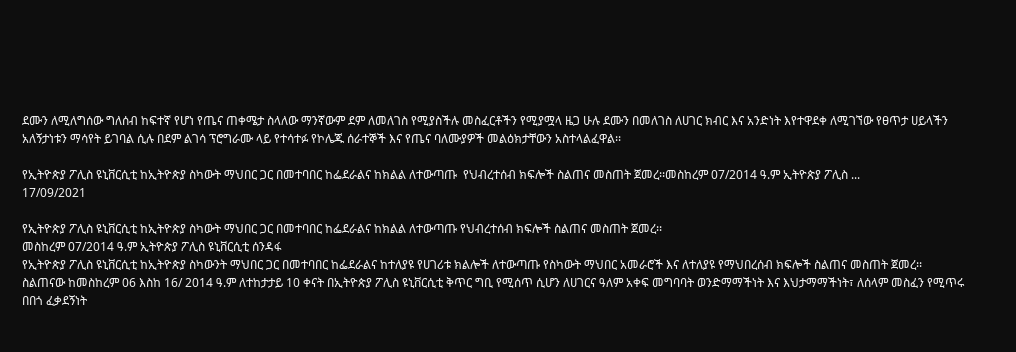ደሙን ለሚለግሰው ግለሰብ ከፍተኛ የሆነ የጤና ጠቀሜታ ስላለው ማንኛውም ደም ለመለገስ የሚያስችሉ መስፈርቶችን የሚያሟላ ዜጋ ሁሉ ደሙን በመለገስ ለሀገር ክብር እና አንድነት እየተዋደቀ ለሚገኘው የፀጥታ ሀይላችን አለኝታነቱን ማሳየት ይገባል ሲሉ በደም ልገሳ ፕሮግራሙ ላይ የተሳተፉ የኮሌጁ ሰራተኞች እና የጤና ባለሙያዎች መልዕክታቸውን አስተላልፈዋል፡፡

የኢትዮጵያ ፖሊስ ዩኒቨርሲቲ ከኢትዮጵያ ስካውት ማህበር ጋር በመተባበር ከፌደራልና ከክልል ለተውጣጡ  የህብረተሰብ ክፍሎች ስልጠና መስጠት ጀመረ፡፡መስከረም 07/2014 ዓ.ም ኢትዮጵያ ፖሊስ ...
17/09/2021

የኢትዮጵያ ፖሊስ ዩኒቨርሲቲ ከኢትዮጵያ ስካውት ማህበር ጋር በመተባበር ከፌደራልና ከክልል ለተውጣጡ የህብረተሰብ ክፍሎች ስልጠና መስጠት ጀመረ፡፡
መስከረም 07/2014 ዓ.ም ኢትዮጵያ ፖሊስ ዩኒቨርሲቲ ሰንዳፋ
የኢትዮጵያ ፖሊስ ዩኒቨርሲቲ ከኢትዮጵያ ስካውንት ማህበር ጋር በመተባበር ከፌደራልና ከተለያዩ የሀገሪቱ ክልሎች ለተውጣጡ የስካውት ማህበር አመራሮች እና ለተለያዩ የማህበረሰብ ክፍሎች ስልጠና መስጠት ጀመረ፡፡
ስልጠናው ከመስከረም 06 እስከ 16/ 2014 ዓ.ም ለተከታታይ 10 ቀናት በኢትዮጵያ ፖሊስ ዩኒቨርሲቲ ቅጥር ግቢ የሚሰጥ ሲሆን ለሀገርና ዓለም አቀፍ መግባባት ወንድማማችነት እና እህታማማችነት፣ ለሰላም መስፈን የሚጥሩ በበጎ ፈቃደኝነት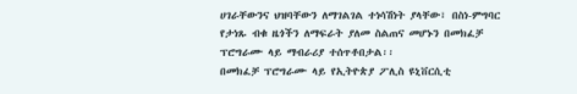ሀገራቸውንና ህዝባቸውን ለማገልገል ተነሳሽነት ያላቸው፣ በስነ-ምግባር የታነጹ ብቁ ዜጎችን ለማፍራት ያለመ ስልጠና መሆኑን በመክፈቻ ፕሮግራሙ ላይ ማብራሪያ ተሰጥቶበታል፡፡
በመክፈቻ ፕሮግራሙ ላይ የኢትዮጵያ ፖሊስ ዩኒቨርሲቲ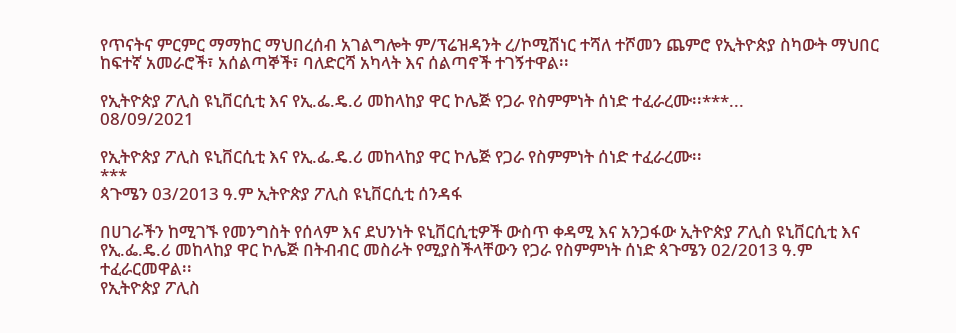የጥናትና ምርምር ማማከር ማህበረሰብ አገልግሎት ም/ፕሬዝዳንት ረ/ኮሚሽነር ተሻለ ተሾመን ጨምሮ የኢትዮጵያ ስካውት ማህበር ከፍተኛ አመራሮች፣ አሰልጣኞች፣ ባለድርሻ አካላት እና ሰልጣኖች ተገኝተዋል፡፡

የኢትዮጵያ ፖሊስ ዩኒቨርሲቲ እና የኢ.ፌ.ዴ.ሪ መከላከያ ዋር ኮሌጅ የጋራ የስምምነት ሰነድ ተፈራረሙ፡፡***...
08/09/2021

የኢትዮጵያ ፖሊስ ዩኒቨርሲቲ እና የኢ.ፌ.ዴ.ሪ መከላከያ ዋር ኮሌጅ የጋራ የስምምነት ሰነድ ተፈራረሙ፡፡
***
ጳጉሜን 03/2013 ዓ.ም ኢትዮጵያ ፖሊስ ዩኒቨርሲቲ ሰንዳፋ

በሀገራችን ከሚገኙ የመንግስት የሰላም እና ደህንነት ዩኒቨርሲቲዎች ውስጥ ቀዳሚ እና አንጋፋው ኢትዮጵያ ፖሊስ ዩኒቨርሲቲ እና የኢ.ፌ.ዴ.ሪ መከላከያ ዋር ኮሌጅ በትብብር መስራት የሚያስችላቸውን የጋራ የስምምነት ሰነድ ጳጉሜን 02/2013 ዓ.ም ተፈራርመዋል፡፡
የኢትዮጵያ ፖሊስ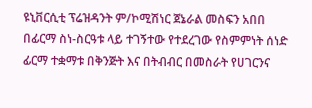ዩኒቨርሲቲ ፕሬዝዳንት ም/ኮሚሽነር ጀኔራል መስፍን አበበ በፊርማ ስነ-ስርዓቱ ላይ ተገኝተው የተደረገው የስምምነት ሰነድ ፊርማ ተቋማቱ በቅንጅት እና በትብብር በመስራት የሀገርንና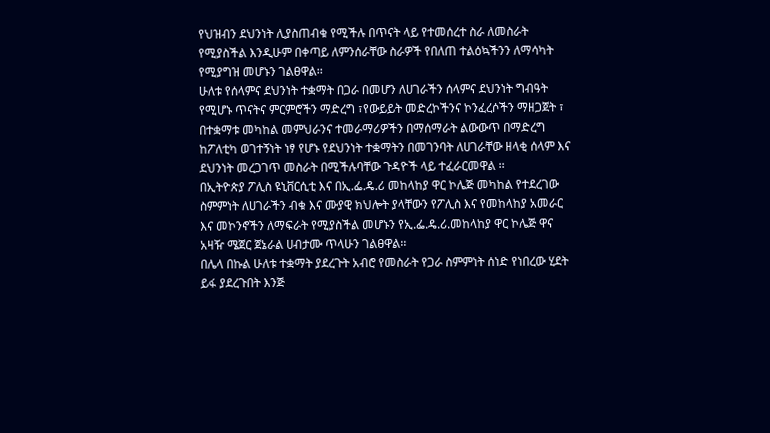የህዝብን ደህንነት ሊያስጠብቁ የሚችሉ በጥናት ላይ የተመሰረተ ስራ ለመስራት የሚያስችል እንዲሁም በቀጣይ ለምንሰራቸው ስራዎች የበለጠ ተልዕኳችንን ለማሳካት የሚያግዝ መሆኑን ገልፀዋል፡፡
ሁለቱ የሰላምና ደህንነት ተቋማት በጋራ በመሆን ለሀገራችን ሰላምና ደህንነት ግብዓት የሚሆኑ ጥናትና ምርምሮችን ማድረግ ፣የውይይት መድረኮችንና ኮንፈረሶችን ማዘጋጀት ፣ በተቋማቱ መካከል መምህራንና ተመራማሪዎችን በማሰማራት ልውውጥ በማድረግ ከፖለቲካ ወገተኝነት ነፃ የሆኑ የደህንነት ተቋማትን በመገንባት ለሀገራቸው ዘላቂ ሰላም እና ደህንነት መረጋገጥ መስራት በሚችሉባቸው ጉዳዮች ላይ ተፈራርመዋል ፡፡
በኢትዮጵያ ፖሊስ ዩኒቨርሲቲ እና በኢ.ፌ.ዴ.ሪ መከላከያ ዋር ኮሌጅ መካከል የተደረገው ስምምነት ለሀገራችን ብቁ እና ሙያዊ ክህሎት ያላቸውን የፖሊስ እና የመከላከያ አመራር እና መኮንኖችን ለማፍራት የሚያስችል መሆኑን የኢ.ፌ.ዴ.ሪ.መከላከያ ዋር ኮሌጅ ዋና አዛዥ ሜጀር ጀኔራል ሀብታሙ ጥላሁን ገልፀዋል፡፡
በሌላ በኩል ሁለቱ ተቋማት ያደረጉት አብሮ የመስራት የጋራ ስምምነት ሰነድ የነበረው ሂደት ይፋ ያደረጉበት እንጅ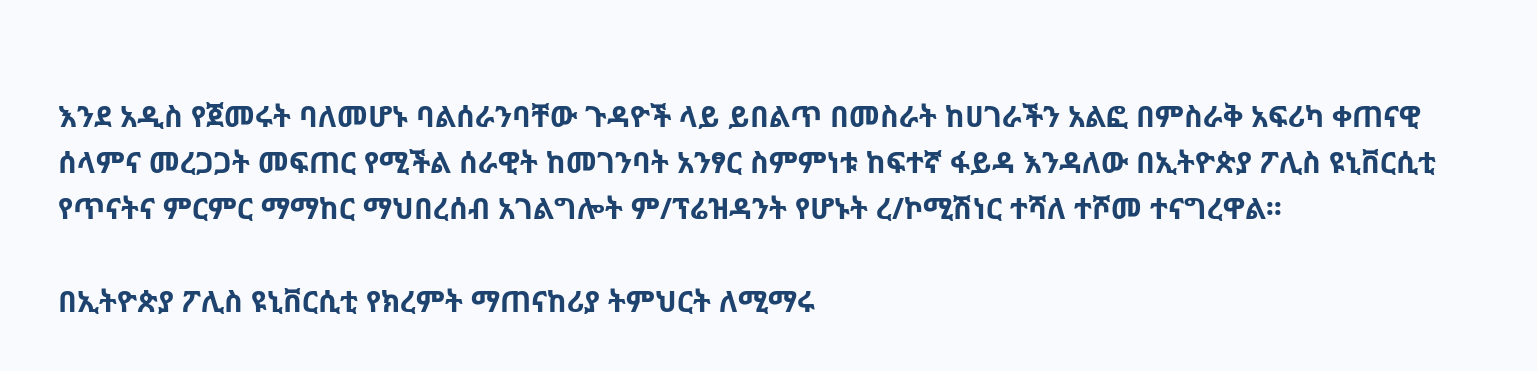እንደ አዲስ የጀመሩት ባለመሆኑ ባልሰራንባቸው ጉዳዮች ላይ ይበልጥ በመስራት ከሀገራችን አልፎ በምስራቅ አፍሪካ ቀጠናዊ ሰላምና መረጋጋት መፍጠር የሚችል ሰራዊት ከመገንባት አንፃር ስምምነቱ ከፍተኛ ፋይዳ እንዳለው በኢትዮጵያ ፖሊስ ዩኒቨርሲቲ የጥናትና ምርምር ማማከር ማህበረሰብ አገልግሎት ም/ፕሬዝዳንት የሆኑት ረ/ኮሚሽነር ተሻለ ተሾመ ተናግረዋል፡፡

በኢትዮጵያ ፖሊስ ዩኒቨርሲቲ የክረምት ማጠናከሪያ ትምህርት ለሚማሩ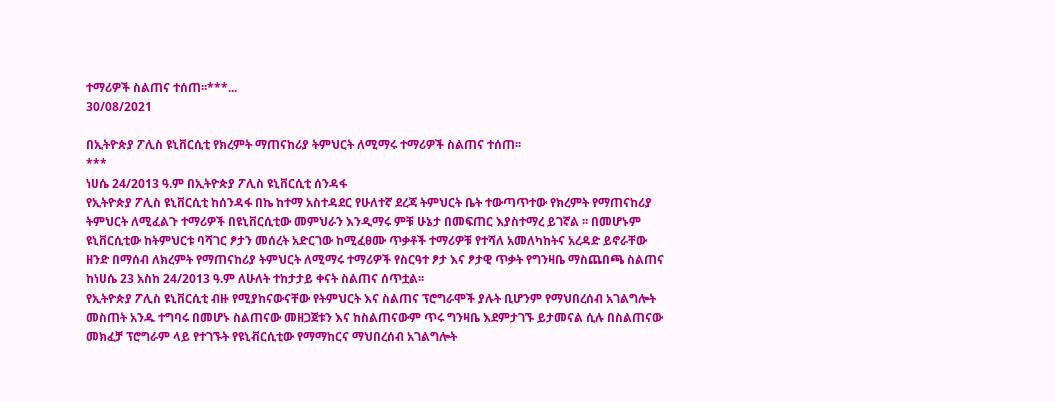ተማሪዎች ስልጠና ተሰጠ፡፡***...
30/08/2021

በኢትዮጵያ ፖሊስ ዩኒቨርሲቲ የክረምት ማጠናከሪያ ትምህርት ለሚማሩ ተማሪዎች ስልጠና ተሰጠ፡፡
***
ነሀሴ 24/2013 ዓ.ም በኢትዮጵያ ፖሊስ ዩኒቨርሲቲ ሰንዳፋ
የኢትዮጵያ ፖሊስ ዩኒቨርሲቲ ከሰንዳፋ በኬ ከተማ አስተዳደር የሁለተኛ ደረጃ ትምህርት ቤት ተውጣጥተው የክረምት የማጠናከሪያ ትምህርት ለሚፈልጉ ተማሪዎች በዩኒቨርሲቲው መምህራን እንዲማሩ ምቹ ሁኔታ በመፍጠር እያስተማረ ይገኛል ፡፡ በመሆኑም ዩኒቨርሲቲው ከትምህርቱ ባሻገር ፆታን መሰረት አድርገው ከሚፈፀሙ ጥቃቶች ተማሪዎቹ የተሻለ አመለካከትና አረዳድ ይኖራቸው ዘንድ በማሰብ ለክረምት የማጠናከሪያ ትምህርት ለሚማሩ ተማሪዎች የስርዓተ ፆታ እና ፆታዊ ጥቃት የግንዛቤ ማስጨበጫ ስልጠና ከነሀሴ 23 አስከ 24/2013 ዓ.ም ለሁለት ተከታታይ ቀናት ስልጠና ሰጥቷል፡፡
የኢትዮጵያ ፖሊስ ዩኒቨርሲቲ ብዙ የሚያከናውናቸው የትምህርት እና ስልጠና ፕሮግራሞች ያሉት ቢሆንም የማህበረሰብ አገልግሎት መስጠት አንዱ ተግባሩ በመሆኑ ስልጠናው መዘጋጀቱን እና ከስልጠናውም ጥሩ ግንዛቤ እደምታገኙ ይታመናል ሲሉ በስልጠናው መክፈቻ ፕሮግራም ላይ የተገኙት የዩኒቭርሲቲው የማማከርና ማህበረሰብ አገልግሎት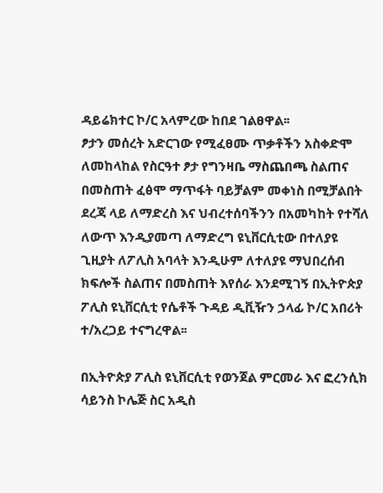ዳይሬክተር ኮ/ር አላምረው ከበደ ገልፀዋል፡፡
ፆታን መሰረት አድርገው የሚፈፀሙ ጥቃቶችን አስቀድሞ ለመከላከል የስርዓተ ፆታ የግንዛቤ ማስጨበጫ ስልጠና በመስጠት ፈፅሞ ማጥፋት ባይቻልም መቀነስ በሚቻልበት ደረጃ ላይ ለማድረስ እና ህብረተሰባችንን በአመካከት የተሻለ ለውጥ እንዲያመጣ ለማድረግ ዩኒቨርሲቲው በተለያዩ ጊዚያት ለፖሊስ አባላት እንዲሁም ለተለያዩ ማህበረሰብ ክፍሎች ስልጠና በመስጠት እየሰራ እንደሚገኝ በኢትዮጵያ ፖሊስ ዩኒቨርሲቲ የሴቶች ጉዳይ ዲቪዥን ኃላፊ ኮ/ር አበሪት ተ/አረጋይ ተናግረዋል፡፡

በኢትዮጵያ ፖሊስ ዩኒቨርሲቲ የወንጀል ምርመራ እና ፎረንሲክ ሳይንስ ኮሌጅ ስር አዲስ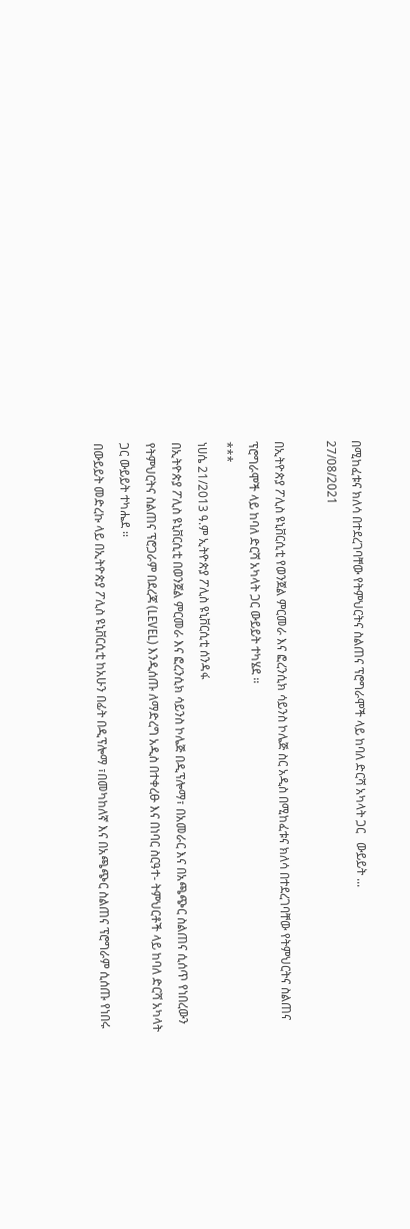በሚከፈቱና ክለሳ በተደረገባቸው የትምህርትና ስልጠና ፕሮግራሞች ላይ ከባለ ድርሻ አካላት ጋር   ውይይት ...
27/08/2021

በኢትዮጵያ ፖሊስ ዩኒቨርሲቲ የወንጀል ምርመራ እና ፎረንሲክ ሳይንስ ኮሌጅ ስር አዲስ በሚከፈቱና ክለሳ በተደረገባቸው የትምህርትና ስልጠና ፕሮግራሞች ላይ ከባለ ድርሻ አካላት ጋር ውይይት ተካሄደ ፡፡
***
ነሀሴ 21/2013 ዓ.ም ኢትዮጵያ ፖሊስ ዩኒቨርሲቲ ሰንዳፋ
በኢትዮጵያ ፖሊስ ዩኒቨርሲቲ በወንጀል ምርመራ እና ፎረንሲክ ሳይንስ ኮሌጅ በዲፕሎማ፣ በአመራር እና በአጫጭር ስልጠና ሲሰጥ የነበረውን የትምህርትና ስልጠና ፕሮጋራም በደረጃ (LEVEL) እንዲሰጡ ለማድረግ አዲስ በተቀረፁ እና በነባር ስርዓተ- ትምህርቶች ላይ ከባለ ድርሻ አካላት ጋር ውይይት ተካሔደ ፡፡
በውይይት መድረኩ ላይ በኢትዮጵያ ፖሊስ ዩኒቨርሲቲ ከአሁን በፊት በዲፕሎማ ፣በመካከለኛ እና በአጫጭር ስልጠና ፕሮግራም ሲሰጡ የነበሩ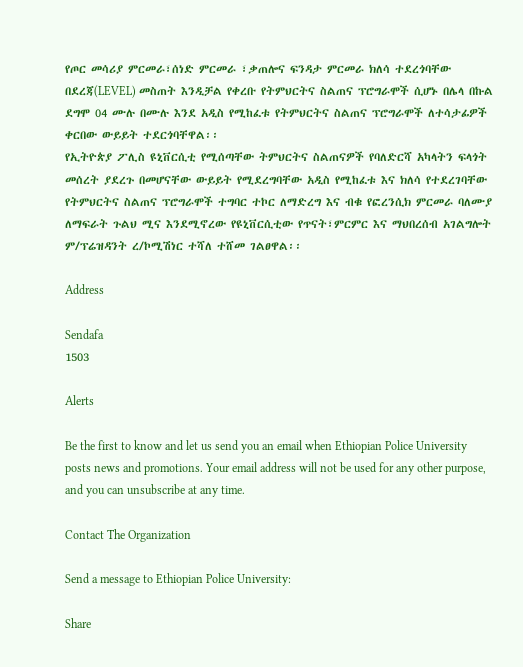የጦር መሳሪያ ምርመራ፣ሰነድ ምርመራ ፣ቃጠሎና ፍንዳታ ምርመራ ክለሳ ተደረጎባቸው በደረጃ(LEVEL) መስጠት እንዲቻል የቀረቡ የትምህርትና ስልጠና ፕሮግራሞች ሲሆኑ በሌላ በኩል ደግሞ 04 ሙሉ በሙሉ እንደ አዲስ የሚከፈቱ የትምህርትና ስልጠና ፕሮግራሞች ለተሳታፊዎች ቀርበው ውይይት ተደርጎባቸዋል፡፡
የኢትዮጵያ ፖሊስ ዩኒቨርሲቲ የሚሰጣቸው ትምህርትና ስልጠናዎች የባለድርሻ አካላትን ፍላጎት መሰረት ያደረጉ በመሆናቸው ውይይት የሚደረግባቸው አዲስ የሚከፈቱ እና ክለሳ የተደረገባቸው የትምህርትና ስልጠና ፕሮግራሞች ተግባር ተኮር ለማድረግ እና ብቁ የፎረንሲክ ምርመራ ባለሙያ ለማፍራት ጉልህ ሚና እንደሚኖረው የዩኒቨርሲቲው የጥናት፣ምርምር እና ማህበረሰብ አገልግሎት ም/ፕሬዝዳንት ረ/ኮሚሽነር ተሻለ ተሸመ ገልፀዋል፡፡

Address

Sendafa
1503

Alerts

Be the first to know and let us send you an email when Ethiopian Police University posts news and promotions. Your email address will not be used for any other purpose, and you can unsubscribe at any time.

Contact The Organization

Send a message to Ethiopian Police University:

Share